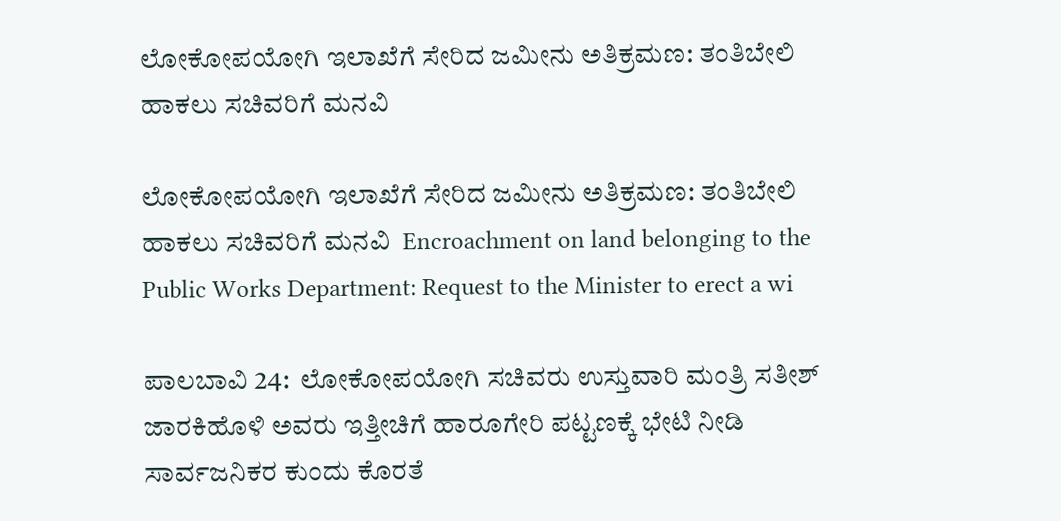ಲೋಕೋಪಯೋಗಿ ಇಲಾಖೆಗೆ ಸೇರಿದ ಜಮೀನು ಅತಿಕ್ರಮಣ: ತಂತಿಬೇಲಿ ಹಾಕಲು ಸಚಿವರಿಗೆ ಮನವಿ

ಲೋಕೋಪಯೋಗಿ ಇಲಾಖೆಗೆ ಸೇರಿದ ಜಮೀನು ಅತಿಕ್ರಮಣ: ತಂತಿಬೇಲಿ ಹಾಕಲು ಸಚಿವರಿಗೆ ಮನವಿ  Encroachment on land belonging to the Public Works Department: Request to the Minister to erect a wi

ಪಾಲಬಾವಿ 24:  ಲೋಕೋಪಯೋಗಿ ಸಚಿವರು ಉಸ್ತುವಾರಿ ಮಂತ್ರಿ ಸತೀಶ್ ಜಾರಕಿಹೊಳಿ ಅವರು ಇತ್ತೀಚಿಗೆ ಹಾರೂಗೇರಿ ಪಟ್ಟಣಕ್ಕೆ ಭೇಟಿ ನೀಡಿ ಸಾರ್ವಜನಿಕರ ಕುಂದು ಕೊರತೆ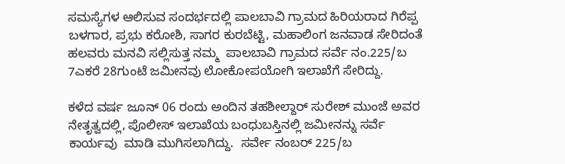ಸಮಸ್ಯೆಗಳ ಆಲಿಸುವ ಸಂದರ್ಭದಲ್ಲಿ ಪಾಲಬಾವಿ ಗ್ರಾಮದ ಹಿರಿಯರಾದ ಗಿರೆಪ್ಪ ಬಳಗಾರ, ಪ್ರಭು ಕರೋಶಿ, ಸಾಗರ ಕುರಬೆಟ್ಟಿ, ಮಹಾಲಿಂಗ ಜನವಾಡ ಸೇರಿದಂತೆ ಹಲವರು ಮನವಿ ಸಲ್ಲಿಸುತ್ತ ನಮ್ಮ  ಪಾಲಬಾವಿ ಗ್ರಾಮದ ಸರ್ವೆ ನಂ.225/ಬ  7ಎಕರೆ 28ಗುಂಟೆ ಜಮೀನವು ಲೋಕೋಪಯೋಗಿ ಇಲಾಖೆಗೆ ಸೇರಿದ್ದು.

ಕಳೆದ ವರ್ಷ ಜೂನ್ 06 ರಂದು ಅಂದಿನ ತಹಶೀಲ್ದಾರ್ ಸುರೇಶ್ ಮುಂಜೆ ಅವರ ನೇತೃತ್ವದಲ್ಲಿ, ಪೊಲೀಸ್ ಇಲಾಖೆಯ ಬಂಧುಬಸ್ತಿನಲ್ಲಿ ಜಮೀನನ್ನು ಸರ್ವೆ ಕಾರ್ಯವು  ಮಾಡಿ ಮುಗಿಸಲಾಗಿದ್ದು.  ಸರ್ವೇ ನಂಬರ್ 225/ಬ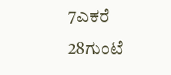7ಎಕರೆ 28ಗುಂಟೆ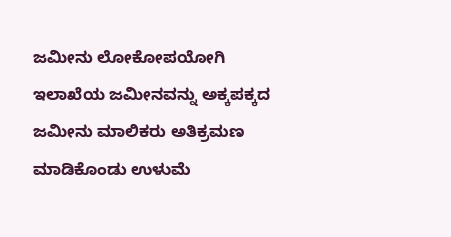ಜಮೀನು ಲೋಕೋಪಯೋಗಿ ಇಲಾಖೆಯ ಜಮೀನವನ್ನು ಅಕ್ಕಪಕ್ಕದ ಜಮೀನು ಮಾಲಿಕರು ಅತಿಕ್ರಮಣ ಮಾಡಿಕೊಂಡು ಉಳುಮೆ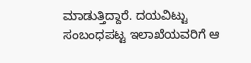ಮಾಡುತ್ತಿದ್ದಾರೆ. ದಯವಿಟ್ಟು ಸಂಬಂಧಪಟ್ಟ ಇಲಾಖೆಯವರಿಗೆ ಆ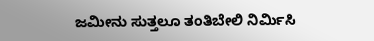ಜಮೀನು ಸುತ್ತಲೂ ತಂತಿಬೇಲಿ ನಿರ್ಮಿಸಿ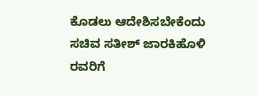ಕೊಡಲು ಆದೇಶಿಸಬೇಕೆಂದು ಸಚಿವ ಸತೀಶ್ ಜಾರಕಿಹೊಳಿ ರವರಿಗೆ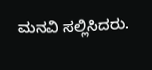ಮನವಿ ಸಲ್ಲಿಸಿದರು.